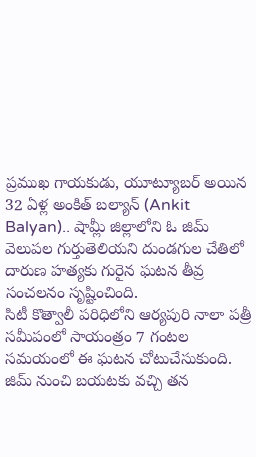ప్రముఖ గాయకుడు, యూట్యూబర్ అయిన 32 ఏళ్ల అంకిత్ బల్యాన్ (Ankit Balyan).. షామ్లీ జిల్లాలోని ఓ జిమ్ వెలుపల గుర్తుతెలియని దుండగుల చేతిలో దారుణ హత్యకు గురైన ఘటన తీవ్ర సంచలనం సృష్టించింది.
సిటీ కొత్వాలీ పరిధిలోని ఆర్యపురి నాలా పత్రీ సమీపంలో సాయంత్రం 7 గంటల సమయంలో ఈ ఘటన చోటుచేసుకుంది. జిమ్ నుంచి బయటకు వచ్చి తన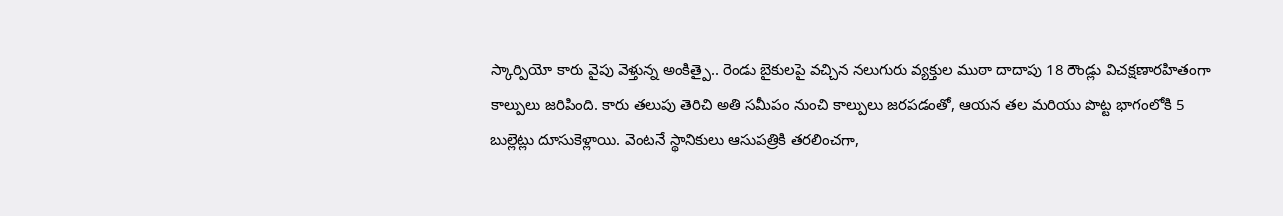స్కార్పియో కారు వైపు వెళ్తున్న అంకిత్పై.. రెండు బైకులపై వచ్చిన నలుగురు వ్యక్తుల ముఠా దాదాపు 18 రౌండ్లు విచక్షణారహితంగా కాల్పులు జరిపింది. కారు తలుపు తెరిచి అతి సమీపం నుంచి కాల్పులు జరపడంతో, ఆయన తల మరియు పొట్ట భాగంలోకి 5 బుల్లెట్లు దూసుకెళ్లాయి. వెంటనే స్థానికులు ఆసుపత్రికి తరలించగా,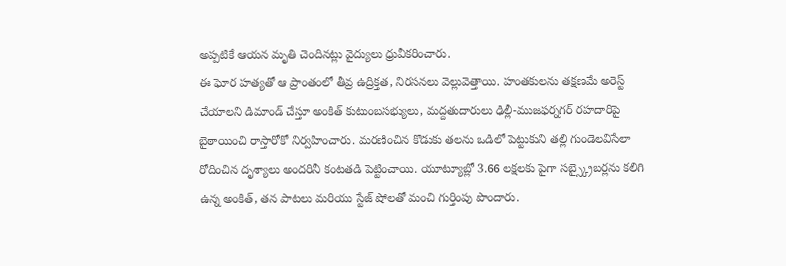అప్పటికే ఆయన మృతి చెందినట్లు వైద్యులు ధ్రువీకరించారు.
ఈ ఘోర హత్యతో ఆ ప్రాంతంలో తీవ్ర ఉద్రిక్తత, నిరసనలు వెల్లువెత్తాయి. హంతకులను తక్షణమే అరెస్ట్ చేయాలని డిమాండ్ చేస్తూ అంకిత్ కుటుంబసభ్యులు, మద్దతుదారులు ఢిల్లీ-ముజఫర్నగర్ రహదారిపై బైఠాయించి రాస్తారోకో నిర్వహించారు. మరణించిన కొడుకు తలను ఒడిలో పెట్టుకుని తల్లి గుండెలవిసేలా రోదించిన దృశ్యాలు అందరినీ కంటతడి పెట్టించాయి. యూట్యూబ్లో 3.66 లక్షలకు పైగా సబ్స్క్రైబర్లను కలిగి ఉన్న అంకిత్, తన పాటలు మరియు స్టేజ్ షోలతో మంచి గుర్తింపు పొందారు.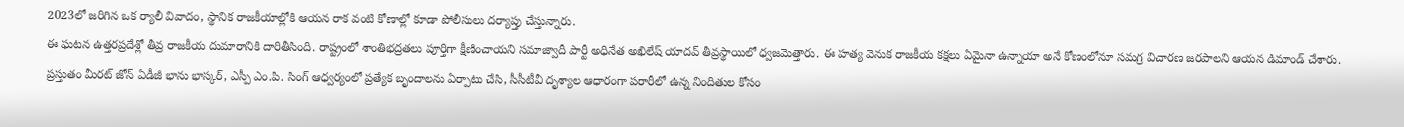2023లో జరిగిన ఒక ర్యాలీ వివాదం, స్థానిక రాజకీయాల్లోకి ఆయన రాక వంటి కోణాల్లో కూడా పోలీసులు దర్యాప్తు చేస్తున్నారు.
ఈ ఘటన ఉత్తరప్రదేశ్లో తీవ్ర రాజకీయ దుమారానికి దారితీసింది. రాష్ట్రంలో శాంతిభద్రతలు పూర్తిగా క్షీణించాయని సమాజ్వాదీ పార్టీ అధినేత అఖిలేష్ యాదవ్ తీవ్రస్థాయిలో ధ్వజమెత్తారు. ఈ హత్య వెనుక రాజకీయ కక్షలు ఏమైనా ఉన్నాయా అనే కోణంలోనూ సమగ్ర విచారణ జరపాలని ఆయన డిమాండ్ చేశారు. ప్రస్తుతం మీరట్ జోన్ ఏడీజీ భాను భాస్కర్, ఎస్పీ ఎం.పి. సింగ్ ఆధ్వర్యంలో ప్రత్యేక బృందాలను ఏర్పాటు చేసి, సీసీటీవీ దృశ్యాల ఆధారంగా పరారీలో ఉన్న నిందితుల కోసం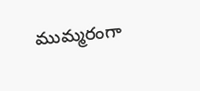ముమ్మరంగా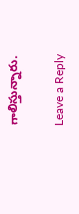గాలిస్తున్నారు.

Leave a Reply